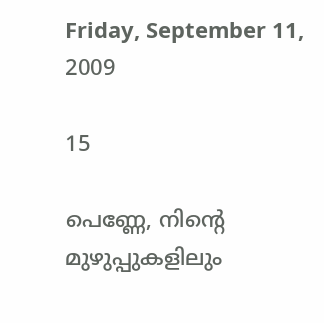Friday, September 11, 2009

15

പെണ്ണേ, നിന്റെ മുഴുപ്പുകളിലും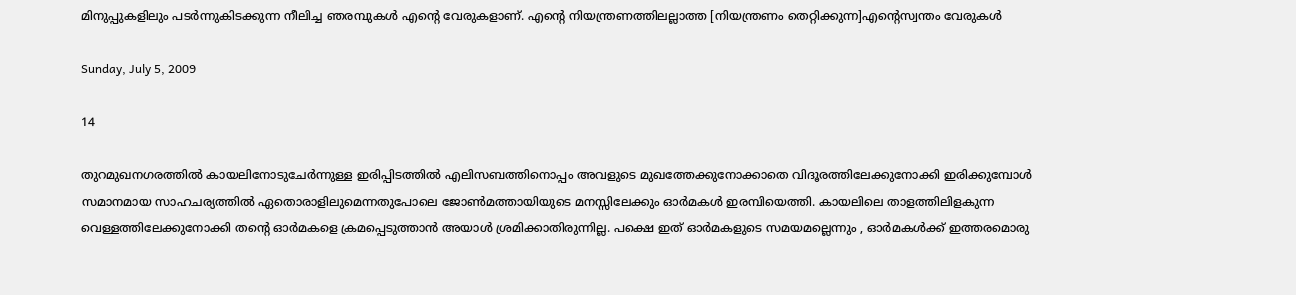മിനുപ്പുകളിലും പടര്‍ന്നുകിടക്കുന്ന നീലിച്ച ഞരമ്പുകള്‍ എന്റെ വേരുകളാണ്‌. എന്റെ നിയന്ത്രണത്തിലല്ലാത്ത [നിയന്ത്രണം തെറ്റിക്കുന്ന]എന്റെസ്വന്തം വേരുകള്‍

Sunday, July 5, 2009

14

തുറമുഖനഗരത്തില്‍ കായലിനോടുചേര്‍ന്നുള്ള ഇരിപ്പിടത്തില്‍ എലിസബത്തിനൊപ്പം അവളുടെ മുഖത്തേക്കുനോക്കാതെ വിദൂരത്തിലേക്കുനോക്കി ഇരിക്കുമ്പോള്‍ സമാനമായ സാഹചര്യത്തില്‍ ഏതൊരാളിലുമെന്നതുപോലെ ജോണ്‍മത്തായിയുടെ മനസ്സിലേക്കും ഓര്‍മകള്‍ ഇരമ്പിയെത്തി. കായലിലെ താളത്തിലിളകുന്ന വെള്ളത്തിലേക്കുനോക്കി തന്റെ ഓര്‍മകളെ ക്രമപ്പെടുത്താന്‍ അയാള്‍ ശ്രമിക്കാതിരുന്നില്ല. പക്ഷെ ഇത് ഓര്‍മകളുടെ സമയമല്ലെന്നും , ഓര്‍മകള്‍ക്ക് ഇത്തരമൊരു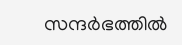സന്ദര്‍ഭത്തില്‍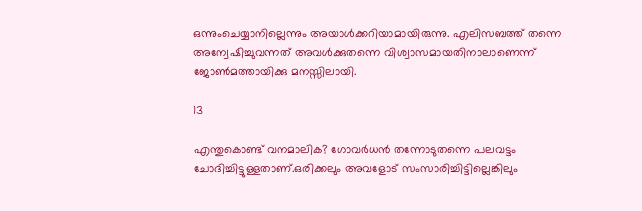ഒന്നുംചെയ്യാനില്ലെന്നും അയാള്‍ക്കറിയാമായിരുന്നു. എലിസബത്ത് തന്നെ അന്വേഷിച്ചുവന്നത്‌ അവള്‍ക്കുതന്നെ വിശ്വാസമായതിനാലാണെന്ന് ജോണ്‍മത്തായിക്കു മനസ്സിലായി.

13

എന്തുകൊണ്ട് വനമാലിക? ഗോവര്‍ധന്‍ തന്നോടുതന്നെ പലവട്ടം ചോദിച്ചിട്ടുള്ളതാണ്‌.ഒരിക്കലും അവളോട് സംസാരിച്ചിട്ടില്ലെങ്കിലും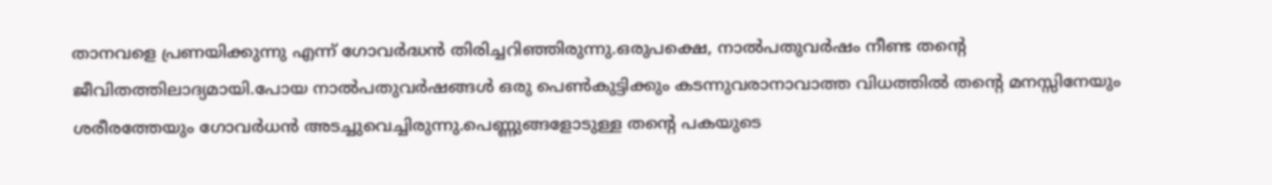താനവളെ പ്രണയിക്കുന്നു എന്ന് ഗോവര്‍ദ്ധന്‍ തിരിച്ചറിഞ്ഞിരുന്നു.ഒരുപക്ഷെ, നാല്‍പതുവര്‍ഷം നീണ്ട തന്റെ ജീവിതത്തിലാദ്യമായി.പോയ നാല്‍പതുവര്‍ഷങ്ങള്‍ ഒരു പെണ്‍കുട്ടിക്കും കടന്നുവരാനാവാത്ത വിധത്തില്‍ തന്റെ മനസ്സിനേയും ശരീരത്തേയും ഗോവര്‍ധന്‍ അടച്ചുവെച്ചിരുന്നു.പെണ്ണുങ്ങളോടുള്ള തന്റെ പകയുടെ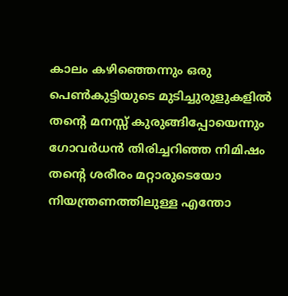കാലം കഴിഞ്ഞെന്നും ഒരു പെണ്‍കുട്ടിയുടെ മുടിച്ചുരുളുകളില്‍ തന്റെ മനസ്സ് കുരുങ്ങിപ്പോയെന്നും ഗോവര്‍ധന്‍ തിരിച്ചറിഞ്ഞ നിമിഷം തന്റെ ശരീരം മറ്റാരുടെയോ നിയന്ത്രണത്തിലുള്ള എന്തോ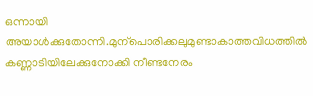ഒന്നായി അയാള്‍ക്കുതോന്നി.മുന്പൊരിക്കലുമുണ്ടാകാത്തവിധത്തില്‍ കണ്ണാടിയിലേക്കുനോക്കി നീണ്ടനേരം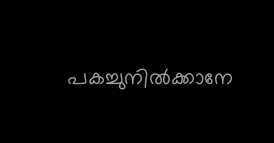പകച്ചുനില്‍ക്കാനേ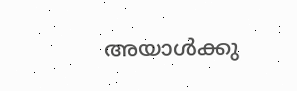അയാള്‍ക്കു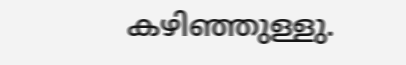കഴിഞ്ഞുള്ളു.